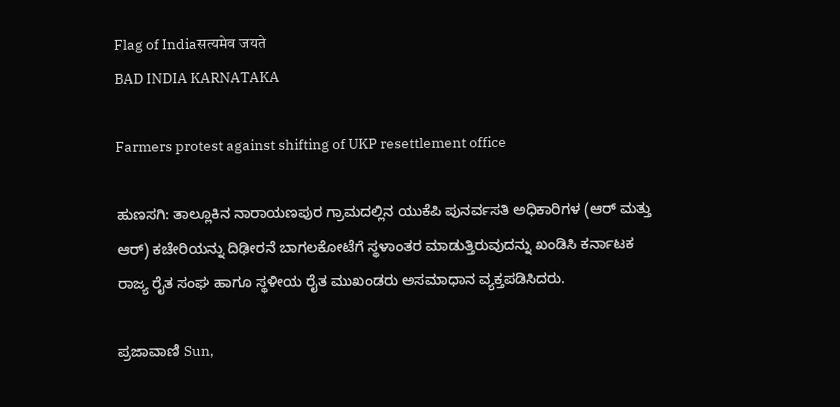Flag of Indiaसत्यमेव जयते
BAD INDIA KARNATAKA

Farmers protest against shifting of UKP resettlement office

ಹುಣಸಗಿ: ತಾಲ್ಲೂಕಿನ ನಾರಾಯಣಪುರ ಗ್ರಾಮದಲ್ಲಿನ ಯುಕೆಪಿ ಪುನರ್ವಸತಿ ಅಧಿಕಾರಿಗಳ (ಆರ್ ಮತ್ತು ಆರ್) ಕಚೇರಿಯನ್ನು ದಿಢೀರನೆ ಬಾಗಲಕೋಟೆಗೆ ಸ್ಥಳಾಂತರ ಮಾಡುತ್ತಿರುವುದನ್ನು ಖಂಡಿಸಿ ಕರ್ನಾಟಕ ರಾಜ್ಯ ರೈತ ಸಂಘ ಹಾಗೂ ಸ್ಥಳೀಯ ರೈತ ಮುಖಂಡರು ಅಸಮಾಧಾನ ವ್ಯಕ್ತಪಡಿಸಿದರು.

ಪ್ರಜಾವಾಣಿ Sun,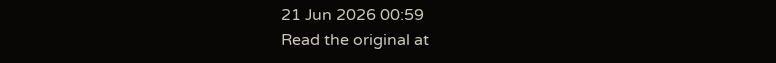21 Jun 2026 00:59
Read the original at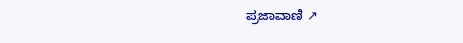ಪ್ರಜಾವಾಣಿ ↗